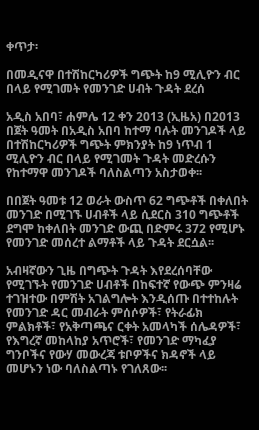ቀጥታ፡

በመዲናዋ በተሽከርካሪዎች ግጭት ከ9 ሚሊዮን ብር በላይ የሚገመት የመንገድ ሀብት ጉዳት ደረሰ

አዲስ አበባ፣ ሐምሌ 12 ቀን 2013 (ኢዜአ) በ2013 በጀት ዓመት በአዲስ አበባ ከተማ ባሉት መንገዶች ላይ በተሽከርካሪዎች ግጭት ምክንያት ከ9 ነጥብ 1 ሚሊዮን ብር በላይ የሚገመት ጉዳት መድረሱን የከተማዋ መንገዶች ባለስልጣን አስታወቀ፡፡

በበጀት ዓመቱ 12 ወራት ውስጥ 62 ግጭቶች በቀለበት መንገድ በሚገኙ ሀብቶች ላይ ሲደርስ 310 ግጭቶች ደግሞ ከቀለበት መንገድ ውጪ በድምሩ 372 የሚሆኑ የመንገድ መሰረተ ልማቶች ላይ ጉዳት ደርሷል፡፡

አብዛኛውን ጊዜ በግጭት ጉዳት እየደረሰባቸው የሚገኙት የመንገድ ሀብቶች በከፍተኛ የውጭ ምንዛሬ ተገዝተው በምሽት አገልግሎት እንዲሰጡ በተተከሉት የመንገድ ዳር መብራት ምሰሶዎች፣ የትራፊክ ምልክቶች፣ የአቅጣጫና ርቀት አመላካች ሰሌዳዎች፣ የእግረኛ መከላከያ አጥሮች፣ የመንገድ ማካፈያ ግንቦችና የውሃ መውረጃ ቱቦዎችና ክዳኖች ላይ መሆኑን ነው ባለስልጣኑ የገለጸው፡፡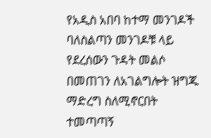የአዲስ አበባ ከተማ መንገዶች ባለስልጣን መንገዶቹ ላይ የደረሰውን ጉዳት መልሶ በመጠገን ለአገልግሎት ዝግጁ ማድረግ ስለሚኖርበት ተመጣጣኝ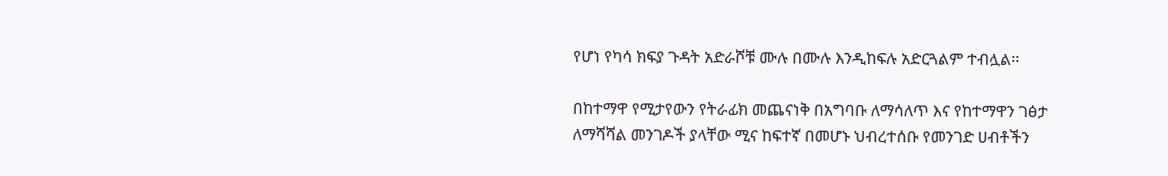የሆነ የካሳ ክፍያ ጉዳት አድራሾቹ ሙሉ በሙሉ እንዲከፍሉ አድርጓልም ተብሏል፡፡

በከተማዋ የሚታየውን የትራፊክ መጨናነቅ በአግባቡ ለማሳለጥ እና የከተማዋን ገፅታ ለማሻሻል መንገዶች ያላቸው ሚና ከፍተኛ በመሆኑ ህብረተሰቡ የመንገድ ሀብቶችን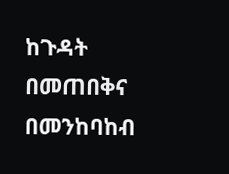ከጉዳት በመጠበቅና በመንከባከብ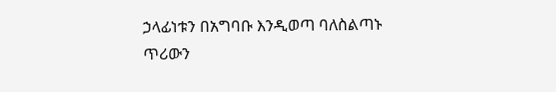ኃላፊነቱን በአግባቡ እንዲወጣ ባለስልጣኑ ጥሪውን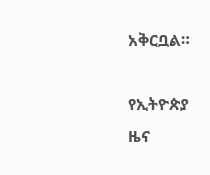አቅርቧል።

የኢትዮጵያ ዜና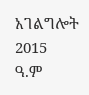አገልግሎት
2015
ዓ.ም